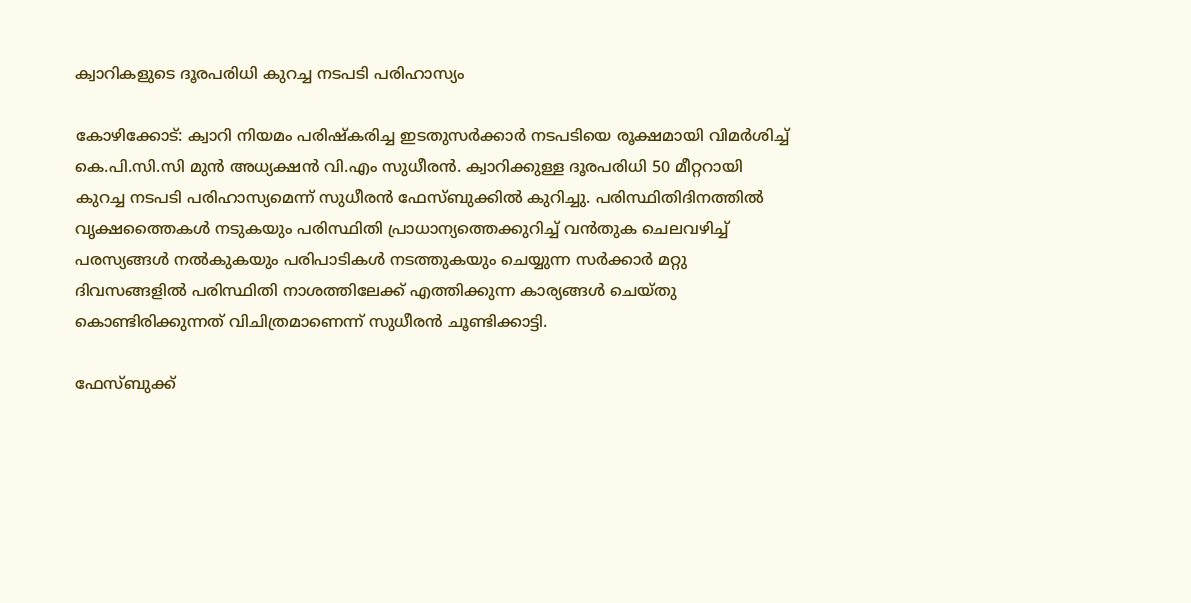ക്വാറികളുടെ ദൂരപരിധി കുറച്ച നടപടി പരിഹാസ്യം

കോഴിക്കോട്: ക്വാറി നിയമം പരിഷ്‌കരിച്ച ഇടതുസര്‍ക്കാര്‍ നടപടിയെ രൂക്ഷമായി വിമര്‍ശിച്ച് കെ.പി.സി.സി മുന്‍ അധ്യക്ഷന്‍ വി.എം സുധീരന്‍. ക്വാറിക്കുള്ള ദൂരപരിധി 50 മീറ്ററായി കുറച്ച നടപടി പരിഹാസ്യമെന്ന് സുധീരന്‍ ഫേസ്ബുക്കില്‍ കുറിച്ചു. പരിസ്ഥിതിദിനത്തില്‍ വൃക്ഷത്തൈകള്‍ നടുകയും പരിസ്ഥിതി പ്രാധാന്യത്തെക്കുറിച്ച് വന്‍തുക ചെലവഴിച്ച് പരസ്യങ്ങള്‍ നല്‍കുകയും പരിപാടികള്‍ നടത്തുകയും ചെയ്യുന്ന സര്‍ക്കാര്‍ മറ്റു ദിവസങ്ങളില്‍ പരിസ്ഥിതി നാശത്തിലേക്ക് എത്തിക്കുന്ന കാര്യങ്ങള്‍ ചെയ്തു കൊണ്ടിരിക്കുന്നത് വിചിത്രമാണെന്ന് സുധീരന്‍ ചൂണ്ടിക്കാട്ടി.

ഫേസ്ബുക്ക്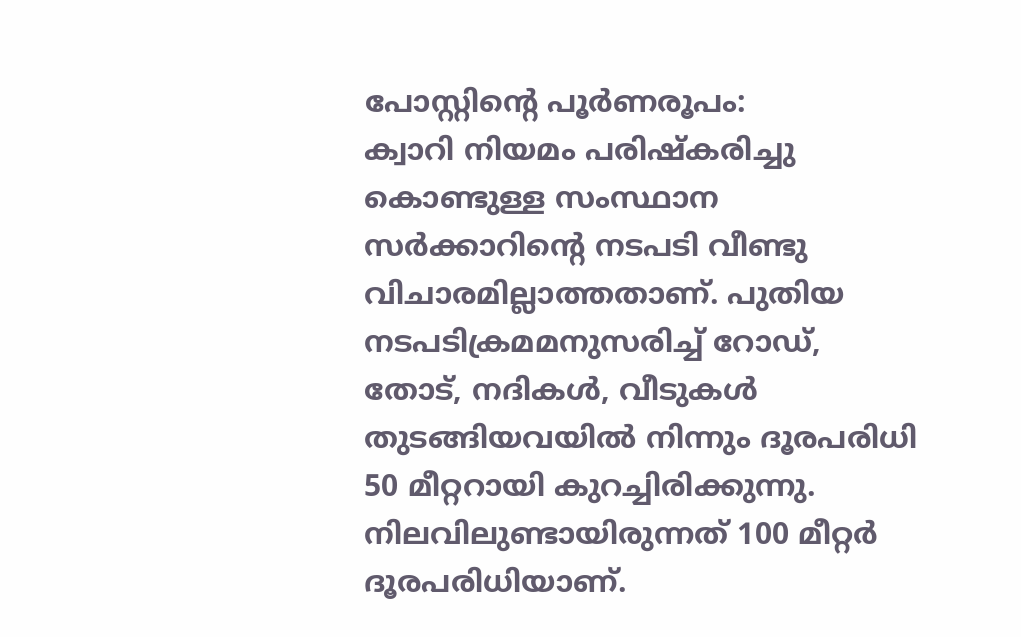പോസ്റ്റിന്റെ പൂര്‍ണരൂപം:
ക്വാറി നിയമം പരിഷ്‌കരിച്ചു കൊണ്ടുള്ള സംസ്ഥാന സര്‍ക്കാറിന്റെ നടപടി വീണ്ടു വിചാരമില്ലാത്തതാണ്. പുതിയ നടപടിക്രമമനുസരിച്ച് റോഡ്, തോട്, നദികള്‍, വീടുകള്‍ തുടങ്ങിയവയില്‍ നിന്നും ദൂരപരിധി 50 മീറ്ററായി കുറച്ചിരിക്കുന്നു. നിലവിലുണ്ടായിരുന്നത് 100 മീറ്റര്‍ ദൂരപരിധിയാണ്.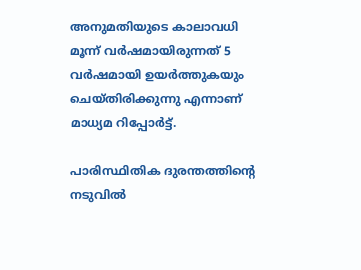അനുമതിയുടെ കാലാവധി മൂന്ന് വര്‍ഷമായിരുന്നത് 5 വര്‍ഷമായി ഉയര്‍ത്തുകയും ചെയ്തിരിക്കുന്നു എന്നാണ് മാധ്യമ റിപ്പോര്‍ട്ട്.

പാരിസ്ഥിതിക ദുരന്തത്തിന്റെ നടുവില്‍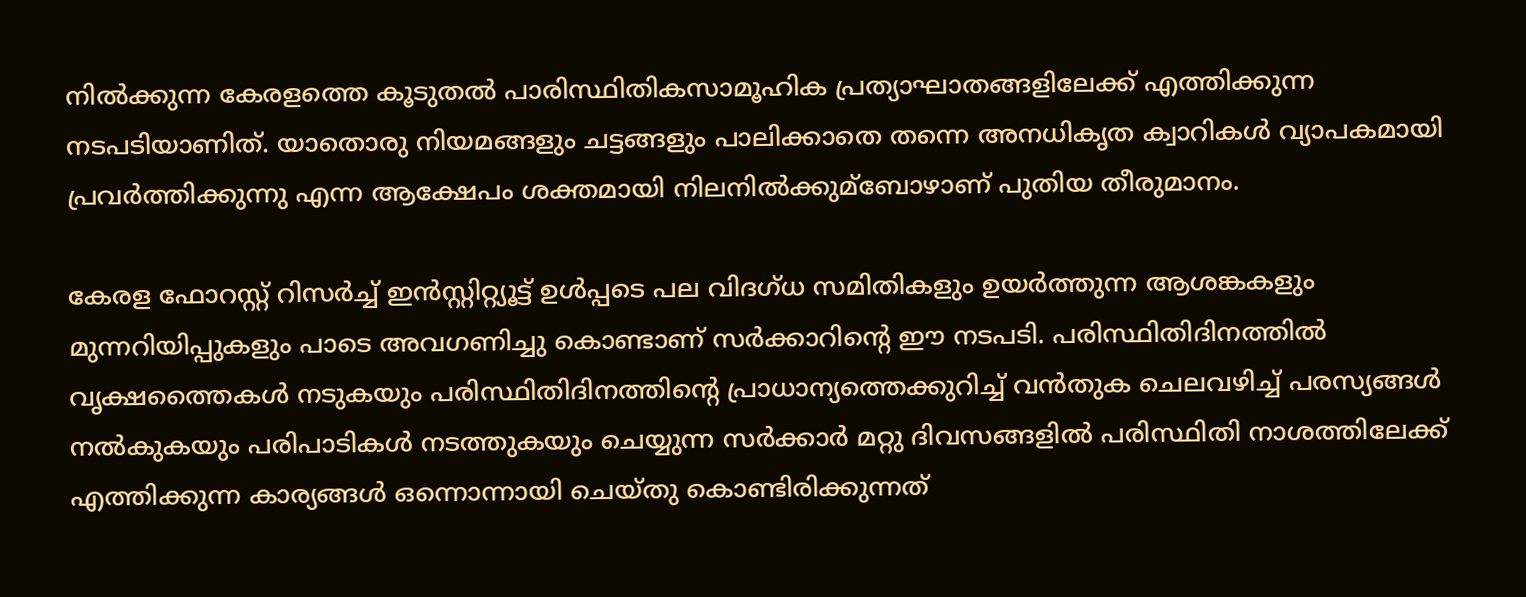നില്‍ക്കുന്ന കേരളത്തെ കൂടുതല്‍ പാരിസ്ഥിതികസാമൂഹിക പ്രത്യാഘാതങ്ങളിലേക്ക് എത്തിക്കുന്ന നടപടിയാണിത്. യാതൊരു നിയമങ്ങളും ചട്ടങ്ങളും പാലിക്കാതെ തന്നെ അനധികൃത ക്വാറികള്‍ വ്യാപകമായി പ്രവര്‍ത്തിക്കുന്നു എന്ന ആക്ഷേപം ശക്തമായി നിലനില്‍ക്കുമ്‌ബോഴാണ് പുതിയ തീരുമാനം.

കേരള ഫോറസ്റ്റ് റിസര്‍ച്ച് ഇന്‍സ്റ്റിറ്റ്യൂട്ട് ഉള്‍പ്പടെ പല വിദഗ്ധ സമിതികളും ഉയര്‍ത്തുന്ന ആശങ്കകളും മുന്നറിയിപ്പുകളും പാടെ അവഗണിച്ചു കൊണ്ടാണ് സര്‍ക്കാറിന്റെ ഈ നടപടി. പരിസ്ഥിതിദിനത്തില്‍ വൃക്ഷത്തൈകള്‍ നടുകയും പരിസ്ഥിതിദിനത്തിന്റെ പ്രാധാന്യത്തെക്കുറിച്ച് വന്‍തുക ചെലവഴിച്ച് പരസ്യങ്ങള്‍ നല്‍കുകയും പരിപാടികള്‍ നടത്തുകയും ചെയ്യുന്ന സര്‍ക്കാര്‍ മറ്റു ദിവസങ്ങളില്‍ പരിസ്ഥിതി നാശത്തിലേക്ക് എത്തിക്കുന്ന കാര്യങ്ങള്‍ ഒന്നൊന്നായി ചെയ്തു കൊണ്ടിരിക്കുന്നത്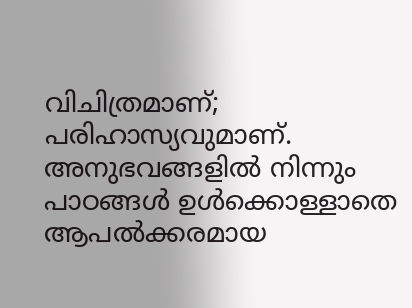വിചിത്രമാണ്; പരിഹാസ്യവുമാണ്. അനുഭവങ്ങളില്‍ നിന്നും പാഠങ്ങള്‍ ഉള്‍ക്കൊള്ളാതെ ആപല്‍ക്കരമായ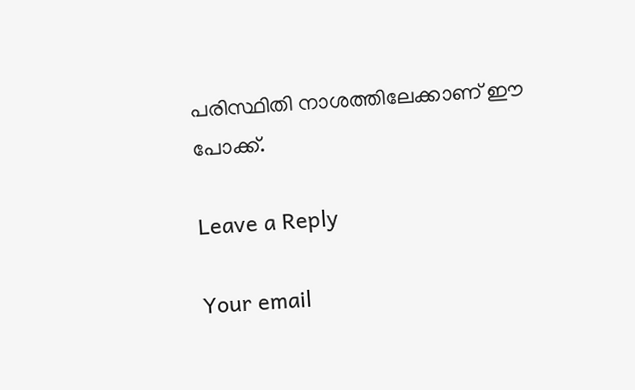പരിസ്ഥിതി നാശത്തിലേക്കാണ് ഈ പോക്ക്.

Leave a Reply

Your email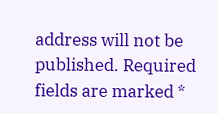address will not be published. Required fields are marked *